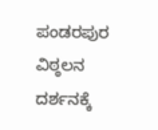ಪಂಡರಪುರ ವಿಠ್ಠಲನ ದರ್ಶನಕ್ಕೆ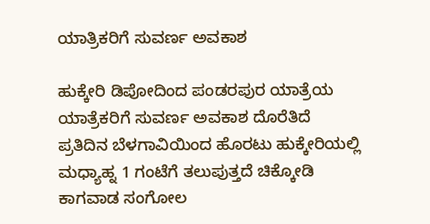ಯಾತ್ರಿಕರಿಗೆ ಸುವರ್ಣ ಅವಕಾಶ

ಹುಕ್ಕೇರಿ ಡಿಪೋದಿಂದ ಪಂಡರಪುರ ಯಾತ್ರೆಯ ಯಾತ್ರೆಕರಿಗೆ ಸುವರ್ಣ ಅವಕಾಶ ದೊರೆತಿದೆ ಪ್ರತಿದಿನ ಬೆಳಗಾವಿಯಿಂದ ಹೊರಟು ಹುಕ್ಕೇರಿಯಲ್ಲಿ ಮಧ್ಯಾಹ್ನ 1 ಗಂಟೆಗೆ ತಲುಪುತ್ತದೆ ಚಿಕ್ಕೋಡಿ ಕಾಗವಾಡ ಸಂಗೋಲ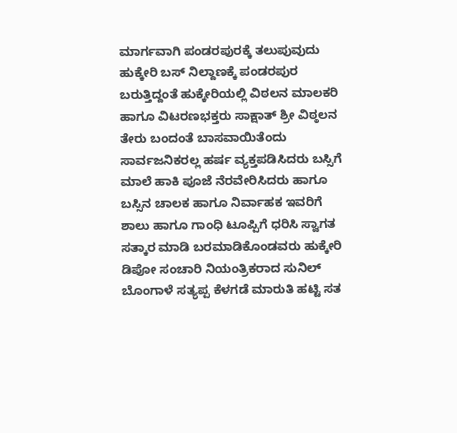ಮಾರ್ಗವಾಗಿ ಪಂಡರಪುರಕ್ಕೆ ತಲುಪುವುದು
ಹುಕ್ಕೇರಿ ಬಸ್ ನಿಲ್ದಾಣಕ್ಕೆ ಪಂಡರಪುರ ಬರುತ್ತಿದ್ದಂತೆ ಹುಕ್ಕೇರಿಯಲ್ಲಿ ವಿಠಲನ ಮಾಲಕರಿ ಹಾಗೂ ವಿಟರಣಭಕ್ತರು ಸಾಕ್ಷಾತ್ ಶ್ರೀ ವಿಠ್ಠಲನ ತೇರು ಬಂದಂತೆ ಬಾಸವಾಯಿತೆಂದು ಸಾರ್ವಜನಿಕರಲ್ಲ ಹರ್ಷ ವ್ಯಕ್ತಪಡಿಸಿದರು ಬಸ್ಸಿಗೆ ಮಾಲೆ ಹಾಕಿ ಪೂಜೆ ನೆರವೇರಿಸಿದರು ಹಾಗೂ ಬಸ್ಸಿನ ಚಾಲಕ ಹಾಗೂ ನಿರ್ವಾಹಕ ಇವರಿಗೆ ಶಾಲು ಹಾಗೂ ಗಾಂಧಿ ಟೂಪ್ಪಿಗೆ ಧರಿಸಿ ಸ್ವಾಗತ ಸತ್ಕಾರ ಮಾಡಿ ಬರಮಾಡಿಕೊಂಡವರು ಹುಕ್ಕೇರಿ ಡಿಪೋ ಸಂಚಾರಿ ನಿಯಂತ್ರಿಕರಾದ ಸುನಿಲ್ ಬೊಂಗಾಳೆ ಸತ್ಯಪ್ಪ ಕೆಳಗಡೆ ಮಾರುತಿ ಹಟ್ಟಿ ಸತ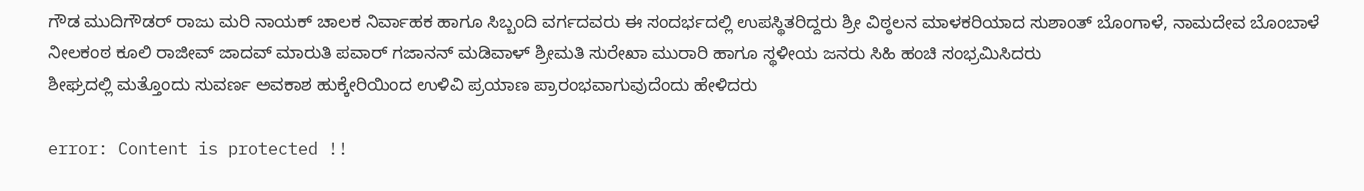ಗೌಡ ಮುದಿಗೌಡರ್ ರಾಜು ಮರಿ ನಾಯಕ್ ಚಾಲಕ ನಿರ್ವಾಹಕ ಹಾಗೂ ಸಿಬ್ಬಂದಿ ವರ್ಗದವರು ಈ ಸಂದರ್ಭದಲ್ಲಿ ಉಪಸ್ಥಿತರಿದ್ದರು ಶ್ರೀ ವಿಠ್ಠಲನ ಮಾಳಕರಿಯಾದ ಸುಶಾಂತ್ ಬೊಂಗಾಳೆ, ನಾಮದೇವ ಬೊಂಬಾಳೆ ನೀಲಕಂಠ ಕೂಲಿ ರಾಜೀವ್ ಜಾದವ್ ಮಾರುತಿ ಪವಾರ್ ಗಜಾನನ್ ಮಡಿವಾಳ್ ಶ್ರೀಮತಿ ಸುರೇಖಾ ಮುರಾರಿ ಹಾಗೂ ಸ್ಥಳೀಯ ಜನರು ಸಿಹಿ ಹಂಚಿ ಸಂಭ್ರಮಿಸಿದರು
ಶೀಘ್ರದಲ್ಲಿ ಮತ್ತೊಂದು ಸುವರ್ಣ ಅವಕಾಶ ಹುಕ್ಕೇರಿಯಿಂದ ಉಳಿವಿ ಪ್ರಯಾಣ ಪ್ರಾರಂಭವಾಗುವುದೆಂದು ಹೇಳಿದರು

error: Content is protected !!